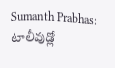Sumanth Prabhas: టాలీవుడ్లో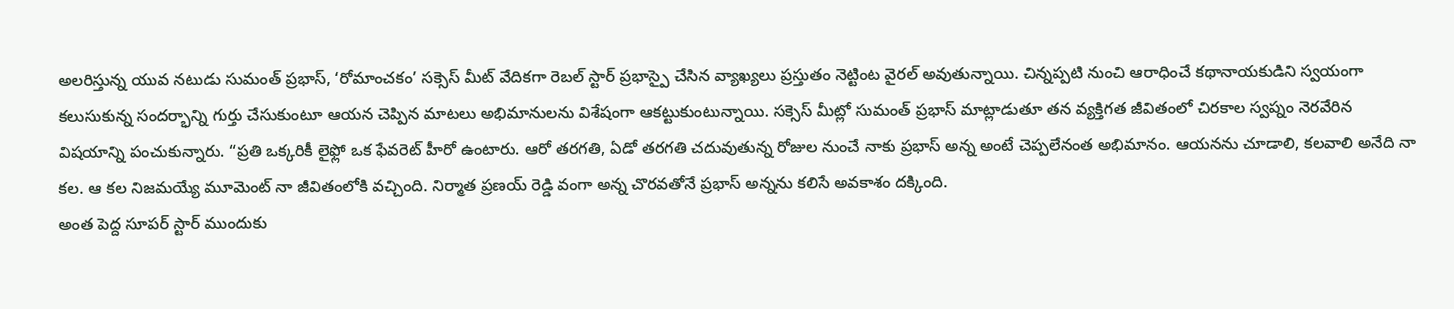అలరిస్తున్న యువ నటుడు సుమంత్ ప్రభాస్, ‘రోమాంచకం’ సక్సెస్ మీట్ వేదికగా రెబల్ స్టార్ ప్రభాస్పై చేసిన వ్యాఖ్యలు ప్రస్తుతం నెట్టింట వైరల్ అవుతున్నాయి. చిన్నప్పటి నుంచి ఆరాధించే కథానాయకుడిని స్వయంగా కలుసుకున్న సందర్భాన్ని గుర్తు చేసుకుంటూ ఆయన చెప్పిన మాటలు అభిమానులను విశేషంగా ఆకట్టుకుంటున్నాయి. సక్సెస్ మీట్లో సుమంత్ ప్రభాస్ మాట్లాడుతూ తన వ్యక్తిగత జీవితంలో చిరకాల స్వప్నం నెరవేరిన విషయాన్ని పంచుకున్నారు. “ప్రతి ఒక్కరికీ లైఫ్లో ఒక ఫేవరెట్ హీరో ఉంటారు. ఆరో తరగతి, ఏడో తరగతి చదువుతున్న రోజుల నుంచే నాకు ప్రభాస్ అన్న అంటే చెప్పలేనంత అభిమానం. ఆయనను చూడాలి, కలవాలి అనేది నా కల. ఆ కల నిజమయ్యే మూమెంట్ నా జీవితంలోకి వచ్చింది. నిర్మాత ప్రణయ్ రెడ్డి వంగా అన్న చొరవతోనే ప్రభాస్ అన్నను కలిసే అవకాశం దక్కింది.
అంత పెద్ద సూపర్ స్టార్ ముందుకు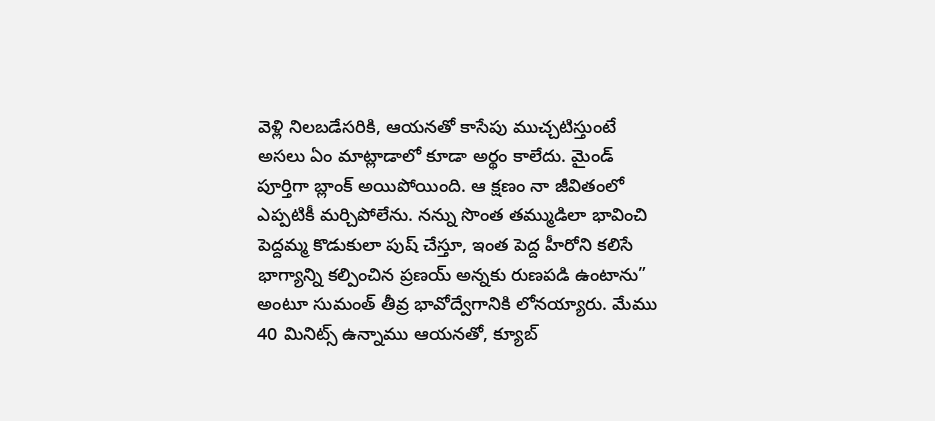వెళ్లి నిలబడేసరికి, ఆయనతో కాసేపు ముచ్చటిస్తుంటే అసలు ఏం మాట్లాడాలో కూడా అర్థం కాలేదు. మైండ్ పూర్తిగా బ్లాంక్ అయిపోయింది. ఆ క్షణం నా జీవితంలో ఎప్పటికీ మర్చిపోలేను. నన్ను సొంత తమ్ముడిలా భావించి పెద్దమ్మ కొడుకులా పుష్ చేస్తూ, ఇంత పెద్ద హీరోని కలిసే భాగ్యాన్ని కల్పించిన ప్రణయ్ అన్నకు రుణపడి ఉంటాను” అంటూ సుమంత్ తీవ్ర భావోద్వేగానికి లోనయ్యారు. మేము 40 మినిట్స్ ఉన్నాము ఆయనతో, క్యూబ్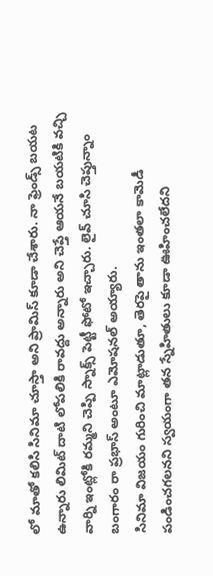లో మాతో కలిసి సినిమా చూస్తా అని ప్రామిస్ కూడా చేశారు. నా ఫ్రెండ్స్ బయట ఉన్నారు లిమిట్ దాటి లోపలికి రావద్దు అన్నారు అని చెప్తే ఆయనే బయటికి వచ్చి వార్ని ఇంట్లోకి రమ్మని చెప్పి స్నాక్స్ పెట్టీ ఫోటో ఇచ్చారు. లైవ్ చూసి చెప్తున్నాం బంగారం రా ప్రభాస్ అంటూ ఎమోషనల్ అయ్యారు.
సినిమా విజయం గురించి మాట్లాడుతూ, తెరపై తాను ఇంతలా కామెడీ పండించగలనని స్వయంగా తన స్నేహితులు కూడా ఊహించలేదని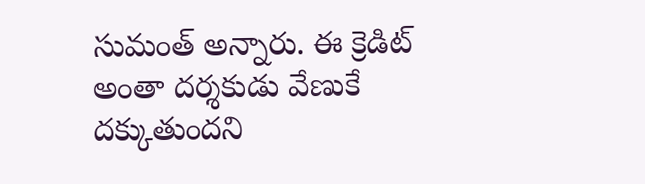సుమంత్ అన్నారు. ఈ క్రెడిట్ అంతా దర్శకుడు వేణుకే దక్కుతుందని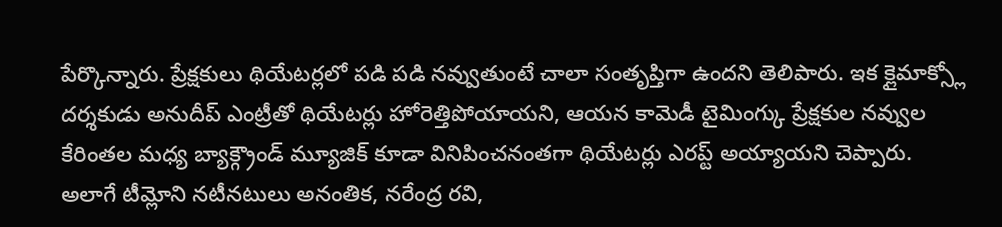పేర్కొన్నారు. ప్రేక్షకులు థియేటర్లలో పడి పడి నవ్వుతుంటే చాలా సంతృప్తిగా ఉందని తెలిపారు. ఇక క్లైమాక్స్లో దర్శకుడు అనుదీప్ ఎంట్రీతో థియేటర్లు హోరెత్తిపోయాయని, ఆయన కామెడీ టైమింగ్కు ప్రేక్షకుల నవ్వుల కేరింతల మధ్య బ్యాక్గ్రౌండ్ మ్యూజిక్ కూడా వినిపించనంతగా థియేటర్లు ఎరప్ట్ అయ్యాయని చెప్పారు. అలాగే టీమ్లోని నటీనటులు అనంతిక, నరేంద్ర రవి,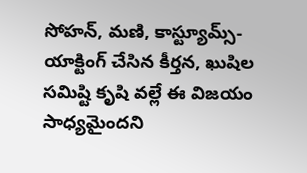సోహన్, మణి, కాస్ట్యూమ్స్-యాక్టింగ్ చేసిన కీర్తన, ఖుషిల సమిష్టి కృషి వల్లే ఈ విజయం సాధ్యమైందని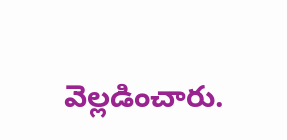వెల్లడించారు.